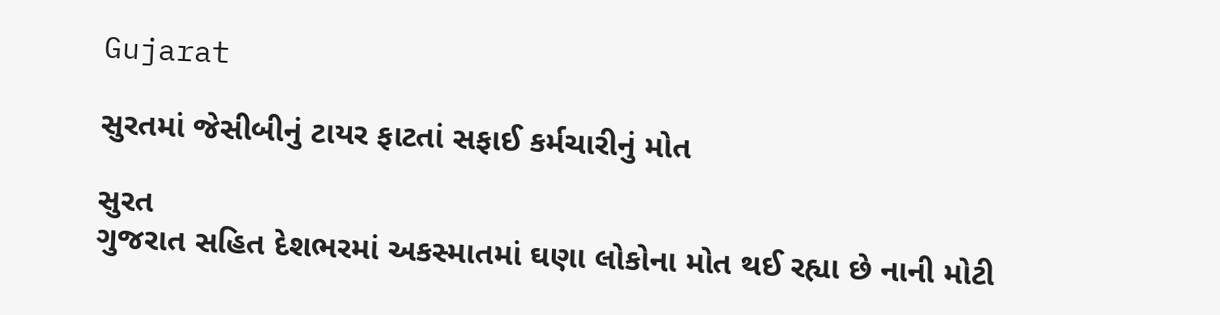Gujarat

સુરતમાં જેસીબીનું ટાયર ફાટતાં સફાઈ કર્મચારીનું મોત

સુરત
ગુજરાત સહિત દેશભરમાં અકસ્માતમાં ઘણા લોકોના મોત થઈ રહ્યા છે નાની મોટી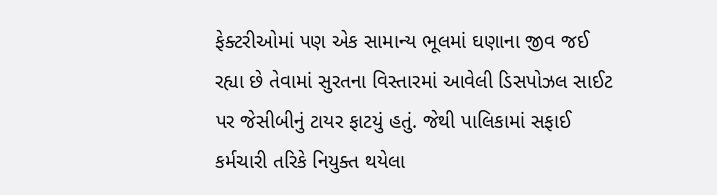ફેક્ટરીઓમાં પણ એક સામાન્ય ભૂલમાં ઘણાના જીવ જઈ રહ્યા છે તેવામાં સુરતના વિસ્તારમાં આવેલી ડિસપોઝલ સાઈટ પર જેસીબીનું ટાયર ફાટયું હતું. જેથી પાલિકામાં સફાઈ કર્મચારી તરિકે નિયુક્ત થયેલા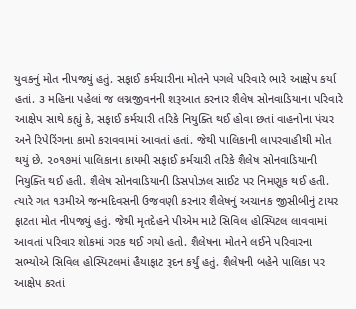યુવકનું મોત નીપજ્યું હતું. સફાઈ કર્મચારીના મોતને પગલે પરિવારે ભારે આક્ષેપ કર્યા હતાં. ૩ મહિના પહેલાં જ લગ્નજીવનની શરૂઆત કરનાર શૈલેષ સોનવાડિયાના પરિવારે આક્ષેપ સાથે કહ્યું કે, સફાઈ કર્મચારી તરિકે નિયુક્તિ થઈ હોવા છતાં વાહનોના પંચર અને રિપેરિંગના કામો કરાવવામાં આવતાં હતાં. જેથી પાલિકાની લાપરવાહીથી મોત થયું છે. ૨૦૧૭માં પાલિકાના કાયમી સફાઈ કર્મચારી તરિકે શૈલેષ સોનવાડિયાની નિયુક્તિ થઈ હતી. શૈલેષ સોનવાડિયાની ડિસપોઝલ સાઈટ પર નિમણૂક થઈ હતી. ત્યારે ગત ૧૩મીએ જન્મદિવસની ઉજવણી કરનાર શૈલેષનું અચાનક જીસીબીનું ટાયર ફાટતા મોત નીપજ્યું હતું. જેથી મૃતદેહને પીએમ માટે સિવિલ હોસ્પિટલ લાવવામાં આવતાં પરિવાર શોકમાં ગરક થઈ ગયો હતો. શૈલેષના મોતને લઈને પરિવારના સભ્યોએ સિવિલ હોસ્પિટલમાં હૈયાફાટ રૂદન કર્યું હતું. શૈલેષની બહેને પાલિકા પર આક્ષેપ કરતાં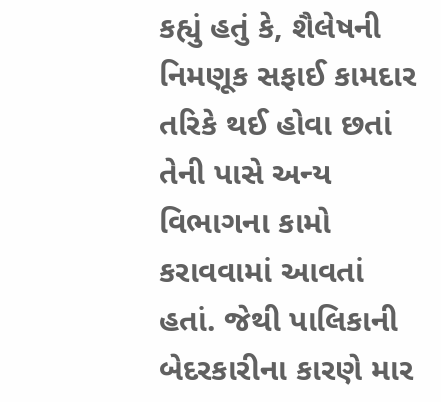કહ્યું હતું કે, શૈલેષની નિમણૂક સફાઈ કામદાર તરિકે થઈ હોવા છતાં તેની પાસે અન્ય વિભાગના કામો કરાવવામાં આવતાં હતાં. જેથી પાલિકાની બેદરકારીના કારણે માર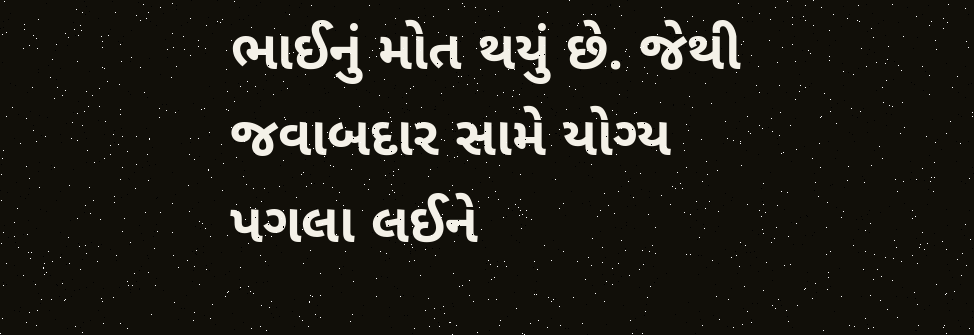ભાઈનું મોત થયું છે. જેથી જવાબદાર સામે યોગ્ય પગલા લઈને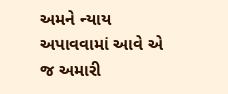અમને ન્યાય અપાવવામાં આવે એ જ અમારી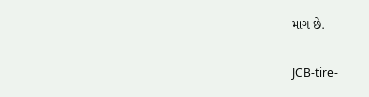માગ છે.

JCB-tire-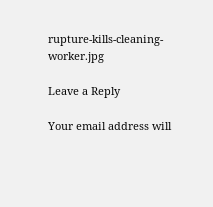rupture-kills-cleaning-worker.jpg

Leave a Reply

Your email address will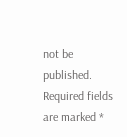not be published. Required fields are marked *